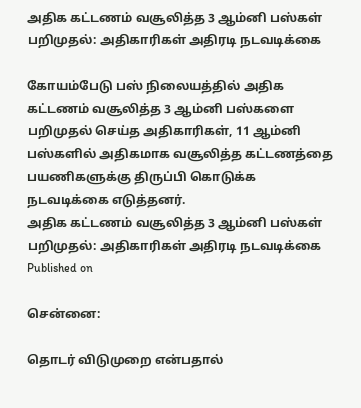அதிக கட்டணம் வசூலித்த 3 ஆம்னி பஸ்கள் பறிமுதல்: அதிகாரிகள் அதிரடி நடவடிக்கை

கோயம்பேடு பஸ் நிலையத்தில் அதிக கட்டணம் வசூலித்த 3 ஆம்னி பஸ்களை பறிமுதல் செய்த அதிகாரிகள், 11 ஆம்னி பஸ்களில் அதிகமாக வசூலித்த கட்டணத்தை பயணிகளுக்கு திருப்பி கொடுக்க நடவடிக்கை எடுத்தனர்.
அதிக கட்டணம் வசூலித்த 3 ஆம்னி பஸ்கள் பறிமுதல்: அதிகாரிகள் அதிரடி நடவடிக்கை
Published on

சென்னை:

தொடர் விடுமுறை என்பதால்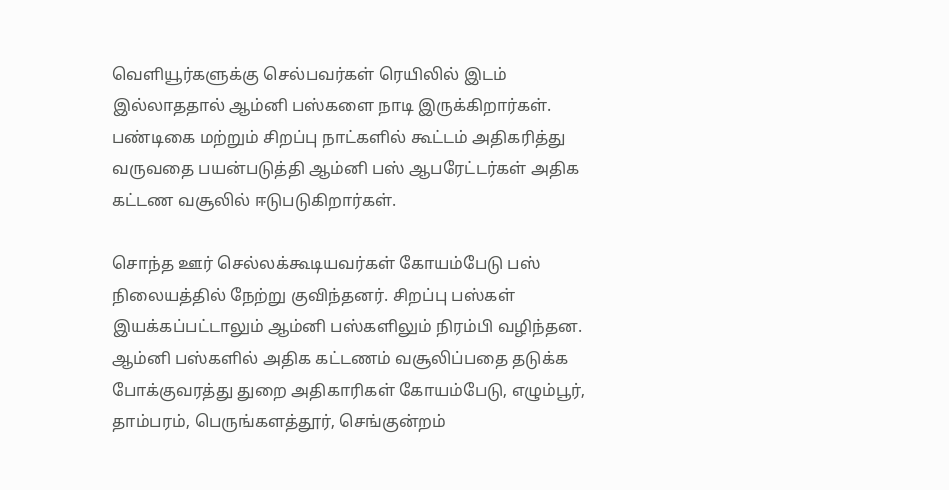வெளியூர்களுக்கு செல்பவர்கள் ரெயிலில் இடம் இல்லாததால் ஆம்னி பஸ்களை நாடி இருக்கிறார்கள். பண்டிகை மற்றும் சிறப்பு நாட்களில் கூட்டம் அதிகரித்து வருவதை பயன்படுத்தி ஆம்னி பஸ் ஆபரேட்டர்கள் அதிக கட்டண வசூலில் ஈடுபடுகிறார்கள்.

சொந்த ஊர் செல்லக்கூடியவர்கள் கோயம்பேடு பஸ் நிலையத்தில் நேற்று குவிந்தனர். சிறப்பு பஸ்கள் இயக்கப்பட்டாலும் ஆம்னி பஸ்களிலும் நிரம்பி வழிந்தன. ஆம்னி பஸ்களில் அதிக கட்டணம் வசூலிப்பதை தடுக்க போக்குவரத்து துறை அதிகாரிகள் கோயம்பேடு, எழும்பூர், தாம்பரம், பெருங்களத்தூர், செங்குன்றம்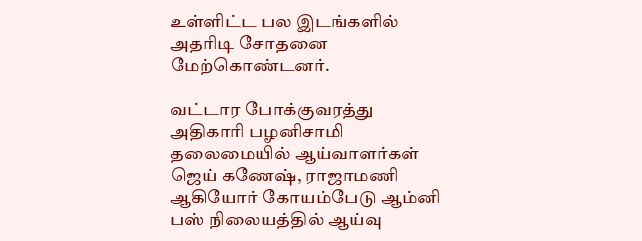உள்ளிட்ட பல இடங்களில் அதரிடி சோதனை மேற்கொண்டனர்.

வட்டார போக்குவரத்து அதிகாரி பழனிசாமி தலைமையில் ஆய்வாளர்கள் ஜெய் கணேஷ், ராஜாமணி ஆகியோர் கோயம்பேடு ஆம்னி பஸ் நிலையத்தில் ஆய்வு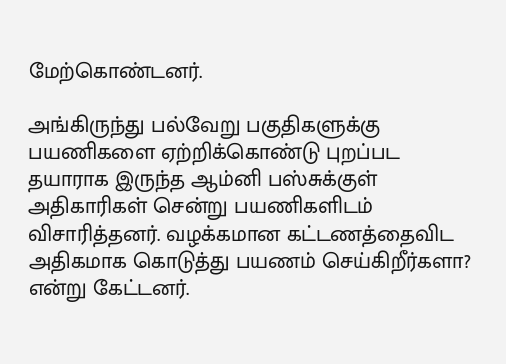மேற்கொண்டனர்.

அங்கிருந்து பல்வேறு பகுதிகளுக்கு பயணிகளை ஏற்றிக்கொண்டு புறப்பட தயாராக இருந்த ஆம்னி பஸ்சுக்குள் அதிகாரிகள் சென்று பயணிகளிடம் விசாரித்தனர். வழக்கமான கட்டணத்தைவிட அதிகமாக கொடுத்து பயணம் செய்கிறீர்களா? என்று கேட்டனர்.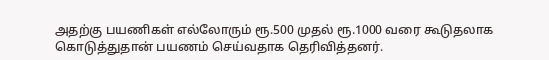அதற்கு பயணிகள் எல்லோரும் ரூ.500 முதல் ரூ.1000 வரை கூடுதலாக கொடுத்துதான் பயணம் செய்வதாக தெரிவித்தனர்.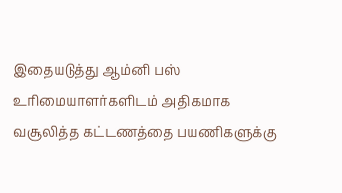இதையடுத்து ஆம்னி பஸ் உரிமையாளர்களிடம் அதிகமாக வசூலித்த கட்டணத்தை பயணிகளுக்கு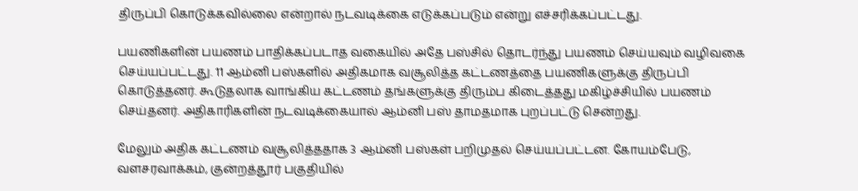திருப்பி கொடுக்கவில்லை என்றால் நடவடிக்கை எடுக்கப்படும் என்று எச்சரிக்கப்பட்டது.

பயணிகளின் பயணம் பாதிக்கப்படாத வகையில் அதே பஸ்சில் தொடர்ந்து பயணம் செய்யவும் வழிவகை செய்யப்பட்டது. 11 ஆம்னி பஸ்களில் அதிகமாக வசூலித்த கட்டணத்தை பயணிகளுக்கு திருப்பி கொடுத்தனர். கூடுதலாக வாங்கிய கட்டணம் தங்களுக்கு திரும்ப கிடைத்தது மகிழ்ச்சியில் பயணம் செய்தனர். அதிகாரிகளின் நடவடிக்கையால் ஆம்னி பஸ் தாமதமாக புறப்பட்டு சென்றது.

மேலும் அதிக கட்டணம் வசூலித்ததாக 3 ஆம்னி பஸ்கள் பறிமுதல் செய்யப்பட்டன. கோயம்பேடு, வளசரவாக்கம், குன்றத்தூர் பகுதியில்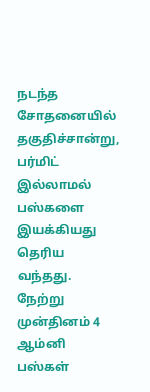நடந்த சோதனையில் தகுதிச்சான்று, பர்மிட் இல்லாமல் பஸ்களை இயக்கியது தெரிய வந்தது. நேற்று முன்தினம் 4 ஆம்னி பஸ்கள்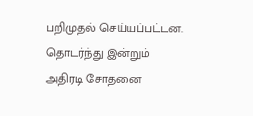பறிமுதல் செய்யப்பட்டன. தொடர்ந்து இன்றும் அதிரடி சோதனை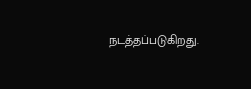நடத்தப்படுகிறது.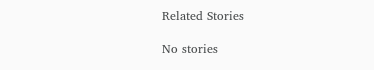Related Stories

No stories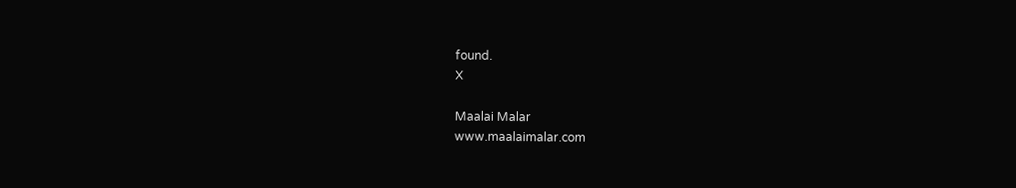found.
X

Maalai Malar
www.maalaimalar.com